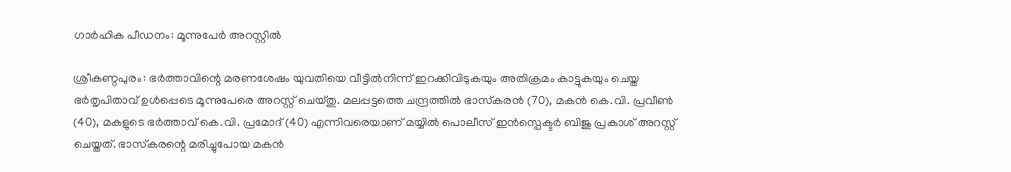ഗാർഹിക പീഡനം: മൂന്നുപേർ അറസ്റ്റിൽ

ശ്രീകണ്ഠപുരം: ഭര്‍ത്താവിന്റെ മരണശേഷം യുവതിയെ വീട്ടില്‍നിന്ന് ഇറക്കിവിടുകയും അതിക്രമം കാട്ടുകയും ചെയ്ത ഭര്‍തൃപിതാവ് ഉള്‍പ്പെടെ മൂന്നുപേരെ അറസ്റ്റ് ചെയ്തു. മലപ്പട്ടത്തെ ചന്ദ്രത്തില്‍ ഭാസ്‌കരന്‍ (70), മകന്‍ കെ.വി. പ്രവീണ്‍ (40), മകളുടെ ഭര്‍ത്താവ് കെ.വി. പ്രമോദ് (40) എന്നിവരെയാണ് മയ്യില്‍ പൊലീസ് ഇൻസ്പെക്ടർ ബിജു പ്രകാശ് അറസ്റ്റ് ചെയ്തത്. ഭാസ്‌കരന്റെ മരിച്ചുപോയ മകന്‍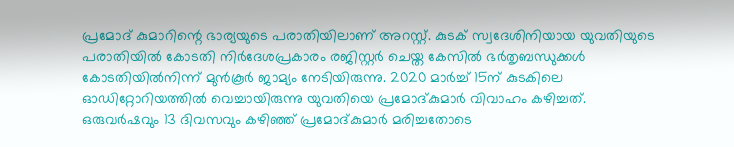പ്രമോദ് കുമാറിന്റെ ഭാര്യയുടെ പരാതിയിലാണ് അറസ്റ്റ്. കുടക് സ്വദേശിനിയായ യുവതിയുടെ പരാതിയില്‍ കോടതി നിര്‍ദേശപ്രകാരം രജിസ്റ്റര്‍ ചെയ്ത കേസില്‍ ഭര്‍തൃബന്ധുക്കള്‍ കോടതിയില്‍നിന്ന് മുന്‍കൂര്‍ ജാമ്യം നേടിയിരുന്നു. 2020 മാര്‍ച്ച് 15ന് കുടകിലെ ഓഡിറ്റോറിയത്തില്‍ വെച്ചായിരുന്നു യുവതിയെ പ്രമോദ്കുമാര്‍ വിവാഹം കഴിച്ചത്. ഒരുവര്‍ഷവും 13 ദിവസവും കഴിഞ്ഞ് പ്രമോദ്കുമാര്‍ മരിച്ചതോടെ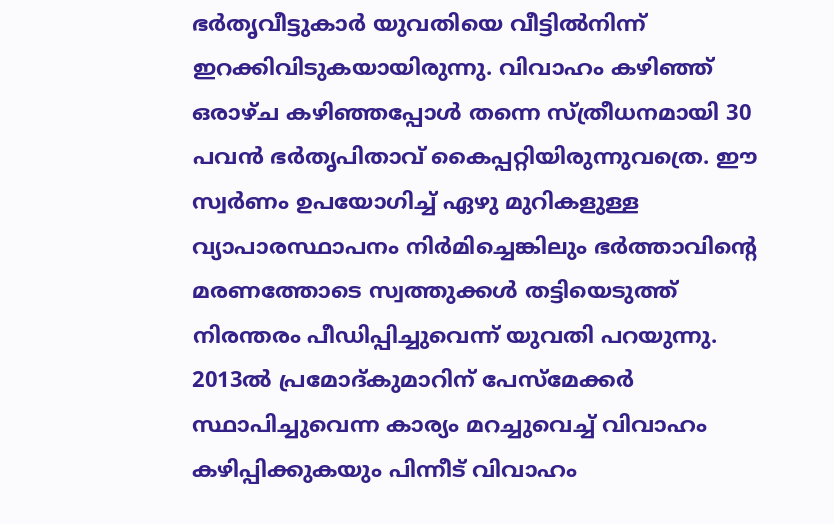ഭര്‍തൃവീട്ടുകാര്‍ യുവതിയെ വീട്ടില്‍നിന്ന് ഇറക്കിവിടുകയായിരുന്നു. വിവാഹം കഴിഞ്ഞ് ഒരാഴ്ച കഴിഞ്ഞപ്പോള്‍ തന്നെ സ്ത്രീധനമായി 30 പവന്‍ ഭര്‍തൃപിതാവ് കൈപ്പറ്റിയിരുന്നുവത്രെ. ഈ സ്വര്‍ണം ഉപയോഗിച്ച് ഏഴു മുറികളുള്ള വ്യാപാരസ്ഥാപനം നിര്‍മിച്ചെങ്കിലും ഭര്‍ത്താവിന്റെ മരണത്തോടെ സ്വത്തുക്കള്‍ തട്ടിയെടുത്ത് നിരന്തരം പീഡിപ്പിച്ചുവെന്ന് യുവതി പറയുന്നു. 2013ല്‍ പ്രമോദ്കുമാറിന് പേസ്‌മേക്കര്‍ സ്ഥാപിച്ചുവെന്ന കാര്യം മറച്ചുവെച്ച് വിവാഹം കഴിപ്പിക്കുകയും പിന്നീട് വിവാഹം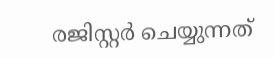രജിസ്റ്റര്‍ ചെയ്യുന്നത്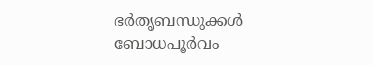ഭര്‍തൃബന്ധുക്കള്‍ ബോധപൂർവം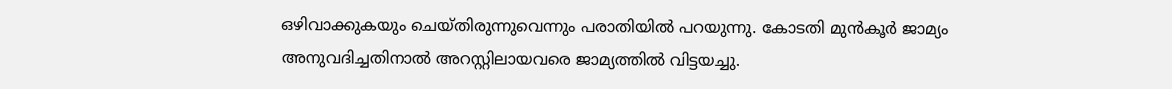ഒഴിവാക്കുകയും ചെയ്തിരുന്നുവെന്നും പരാതിയില്‍ പറയുന്നു. കോടതി മുന്‍കൂര്‍ ജാമ്യം അനുവദിച്ചതിനാല്‍ അറസ്റ്റിലായവരെ ജാമ്യത്തില്‍ വിട്ടയച്ചു.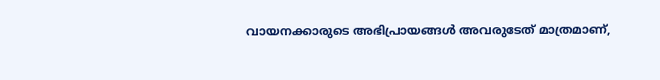വായനക്കാരുടെ അഭിപ്രായങ്ങള്‍ അവരുടേത് മാത്രമാണ്,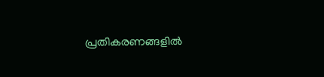പ്രതികരണങ്ങളിൽ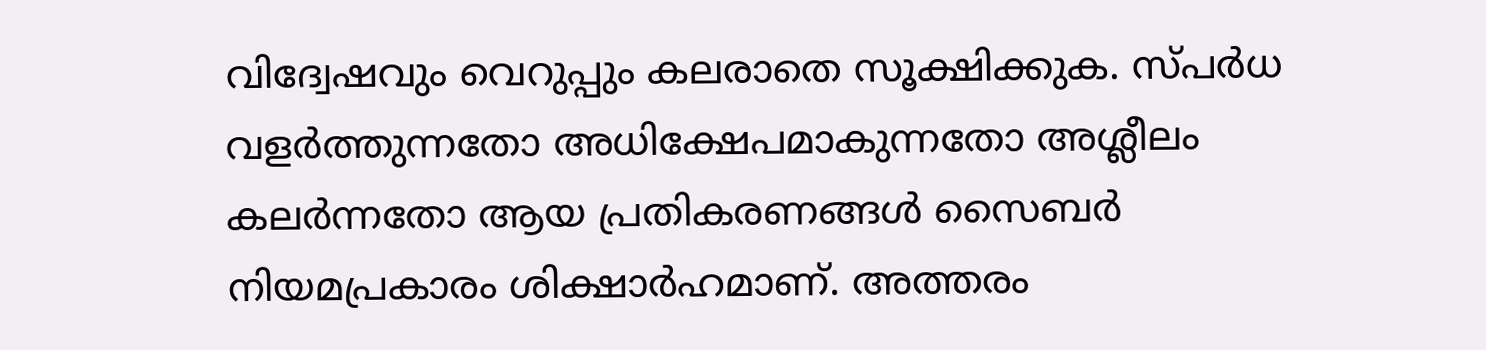വിദ്വേഷവും വെറുപ്പും കലരാതെ സൂക്ഷിക്കുക. സ്പർധ വളർത്തുന്നതോ അധിക്ഷേപമാകുന്നതോ അശ്ലീലം കലർന്നതോ ആയ പ്രതികരണങ്ങൾ സൈബർ നിയമപ്രകാരം ശിക്ഷാർഹമാണ്. അത്തരം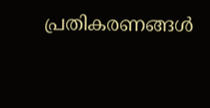പ്രതികരണങ്ങൾ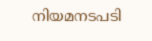നിയമനടപടി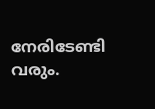നേരിടേണ്ടി വരും.